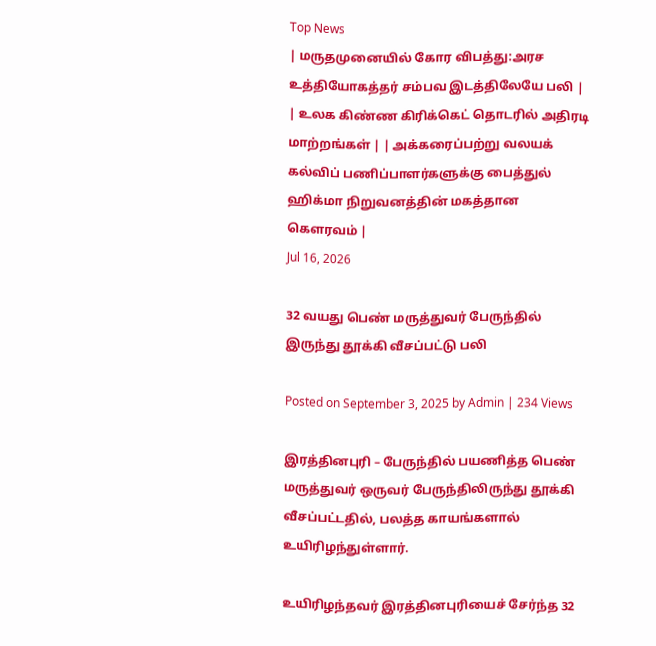Top News
| மருதமுனையில் கோர விபத்து:அரச உத்தியோகத்தர் சம்பவ இடத்திலேயே பலி | | உலக கிண்ண கிரிக்கெட் தொடரில் அதிரடி மாற்றங்கள் | | அக்கரைப்பற்று வலயக் கல்விப் பணிப்பாளர்களுக்கு பைத்துல் ஹிக்மா நிறுவனத்தின் மகத்தான கௌரவம் |
Jul 16, 2026

32 வயது பெண் மருத்துவர் பேருந்தில் இருந்து தூக்கி வீசப்பட்டு பலி

Posted on September 3, 2025 by Admin | 234 Views

இரத்தினபுரி – பேருந்தில் பயணித்த பெண் மருத்துவர் ஒருவர் பேருந்திலிருந்து தூக்கி வீசப்பட்டதில், பலத்த காயங்களால் உயிரிழந்துள்ளார்.

உயிரிழந்தவர் இரத்தினபுரியைச் சேர்ந்த 32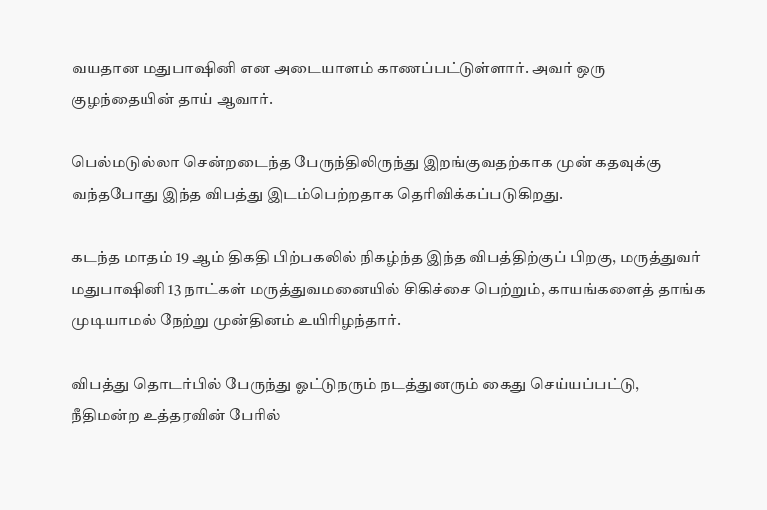வயதான மதுபாஷினி என அடையாளம் காணப்பட்டுள்ளார். அவர் ஒரு குழந்தையின் தாய் ஆவார்.

பெல்மடுல்லா சென்றடைந்த பேருந்திலிருந்து இறங்குவதற்காக முன் கதவுக்கு வந்தபோது இந்த விபத்து இடம்பெற்றதாக தெரிவிக்கப்படுகிறது.

கடந்த மாதம் 19 ஆம் திகதி பிற்பகலில் நிகழ்ந்த இந்த விபத்திற்குப் பிறகு, மருத்துவர் மதுபாஷினி 13 நாட்கள் மருத்துவமனையில் சிகிச்சை பெற்றும், காயங்களைத் தாங்க முடியாமல் நேற்று முன்தினம் உயிரிழந்தார்.

விபத்து தொடர்பில் பேருந்து ஓட்டுநரும் நடத்துனரும் கைது செய்யப்பட்டு, நீதிமன்ற உத்தரவின் பேரில்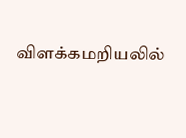விளக்கமறியலில்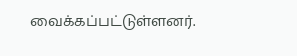வைக்கப்பட்டுள்ளனர்.